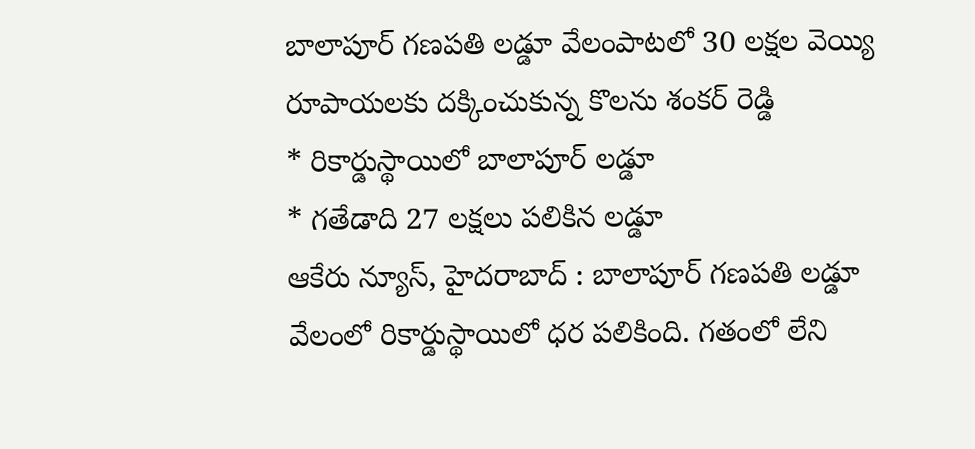బాలాపూర్ గణపతి లడ్డూ వేలంపాటలో 30 లక్షల వెయ్యి రూపాయలకు దక్కించుకున్న కొలను శంకర్ రెడ్డి
* రికార్డుస్థాయిలో బాలాపూర్ లడ్డూ
* గతేడాది 27 లక్షలు పలికిన లడ్డూ
ఆకేరు న్యూస్, హైదరాబాద్ : బాలాపూర్ గణపతి లడ్డూ వేలంలో రికార్డుస్థాయిలో ధర పలికింది. గతంలో లేని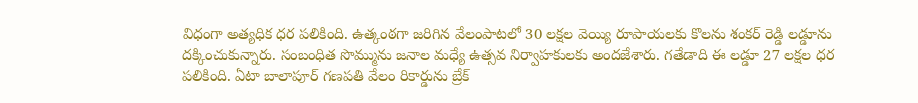విధంగా అత్యధిక ధర పలికింది. ఉత్కంఠగా జరిగిన వేలంపాటలో 30 లక్షల వెయ్యి రూపాయలకు కొలను శంకర్ రెడ్డి లడ్డూను దక్కించుకున్నారు. సంబంధిత సొమ్మును జనాల మధ్యే ఉత్సవ నిర్వాహకులకు అందజేశారు. గతేడాది ఈ లడ్డూ 27 లక్షల ధర పలికింది. ఏటా బాలాపూర్ గణపతి వేలం రికార్డును బ్రేక్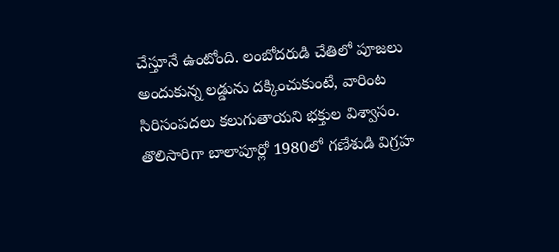చేస్తూనే ఉంటోంది. లంబోదరుడి చేతిలో పూజలు అందుకున్న లడ్డును దక్కించుకుంటే, వారింట సిరిసంపదలు కలుగుతాయని భక్తుల విశ్వాసం. తొలిసారిగా బాలాపూర్లో 1980లో గణేశుడి విగ్రహ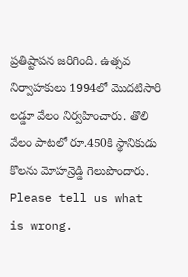ప్రతిష్టాపన జరిగింది. ఉత్సవ నిర్వాహకులు 1994లో మొదటిసారి లడ్డూ వేలం నిర్వహించారు. తొలి వేలం పాటలో రూ.450కి స్థానికుడు కొలను మోహన్రెడ్డి గెలుపొందారు.
Please tell us what is wrong.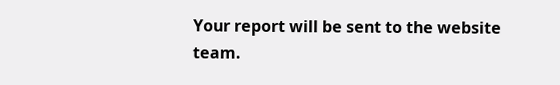Your report will be sent to the website team.